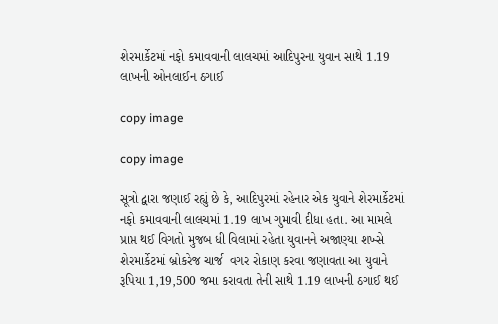શેરમાર્કેટમાં નફો કમાવવાની લાલચમાં આદિપુરના યુવાન સાથે 1.19 લાખની ઓનલાઈન ઠગાઈ

copy image

copy image

સૂત્રો દ્વારા જણાઈ રહ્યું છે કે, આદિપુરમાં રહેનાર એક યુવાને શેરમાર્કેટમાં નફો કમાવવાની લાલચમાં 1.19 લાખ ગુમાવી દીધા હતા. આ મામલે પ્રાપ્ત થઈ વિગતો મુજબ ધી વિલામાં રહેતા યુવાનને અજાણ્યા શખ્સે શેરમાર્કેટમાં બ્રોકરેજ ચાર્જ  વગર રોકાણ કરવા જણાવતા આ યુવાને રૂપિયા 1,19,500 જમા કરાવતા તેની સાથે 1.19 લાખની ઠગાઈ થઈ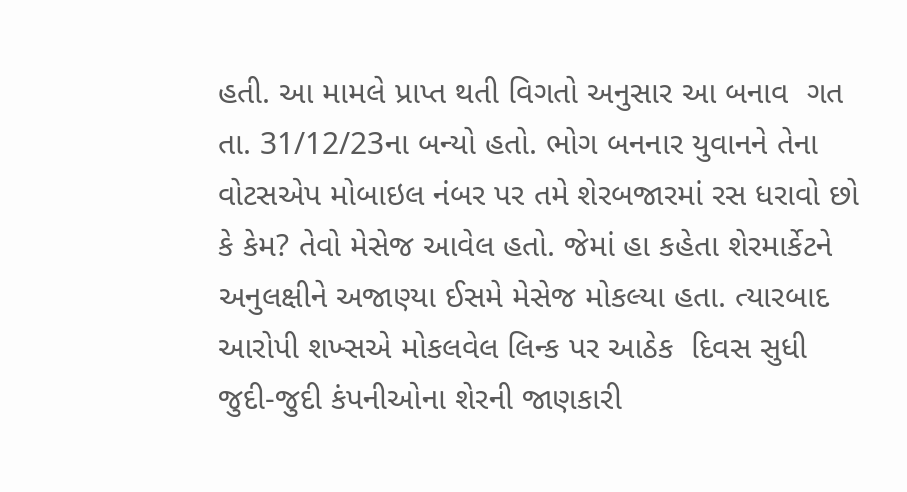હતી. આ મામલે પ્રાપ્ત થતી વિગતો અનુસાર આ બનાવ  ગત  તા. 31/12/23ના બન્યો હતો. ભોગ બનનાર યુવાનને તેના વોટસએપ મોબાઇલ નંબર પર તમે શેરબજારમાં રસ ધરાવો છો કે કેમ? તેવો મેસેજ આવેલ હતો. જેમાં હા કહેતા શેરમાર્કેટને અનુલક્ષીને અજાણ્યા ઈસમે મેસેજ મોકલ્યા હતા. ત્યારબાદ આરોપી શખ્સએ મોકલવેલ લિન્ક પર આઠેક  દિવસ સુધી જુદી-જુદી કંપનીઓના શેરની જાણકારી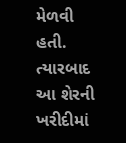મેળવી હતી.  ત્યારબાદ આ શેરની ખરીદીમાં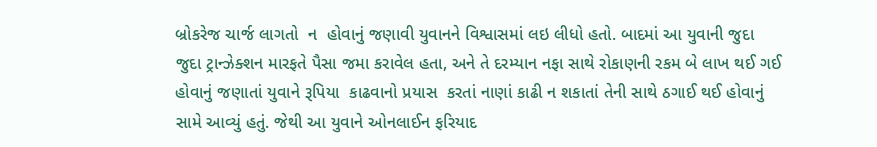બ્રોકરેજ ચાર્જ લાગતો  ન  હોવાનું જણાવી યુવાનને વિશ્વાસમાં લઇ લીધો હતો. બાદમાં આ યુવાની જુદા જુદા ટ્રાન્ઝેક્શન મારફતે પૈસા જમા કરાવેલ હતા, અને તે દરમ્યાન નફા સાથે રોકાણની રકમ બે લાખ થઈ ગઈ હોવાનું જણાતાં યુવાને રૂપિયા  કાઢવાનો પ્રયાસ  કરતાં નાણાં કાઢી ન શકાતાં તેની સાથે ઠગાઈ થઈ હોવાનું સામે આવ્યું હતું. જેથી આ યુવાને ઓનલાઈન ફરિયાદ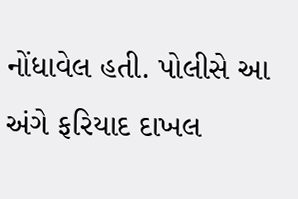નોંધાવેલ હતી. પોલીસે આ અંગે ફરિયાદ દાખલ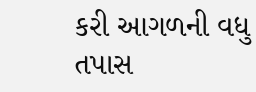કરી આગળની વધુ તપાસ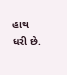હાથ ધરી છે.